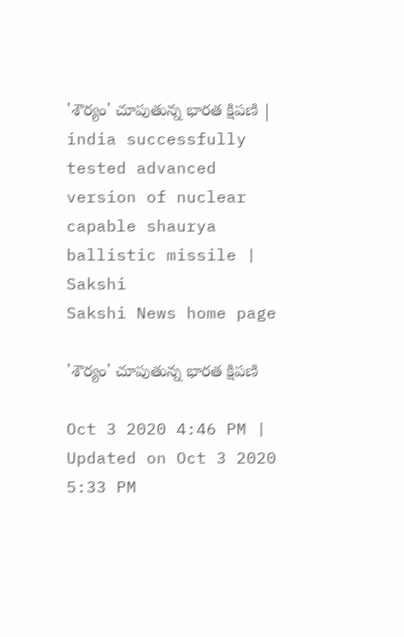'శౌర్యం' చూపుతున్న భారత క్షిపణి | india successfully tested advanced version of nuclear capable shaurya ballistic missile | Sakshi
Sakshi News home page

'శౌర్యం' చూపుతున్న భారత క్షిపణి

Oct 3 2020 4:46 PM | Updated on Oct 3 2020 5:33 PM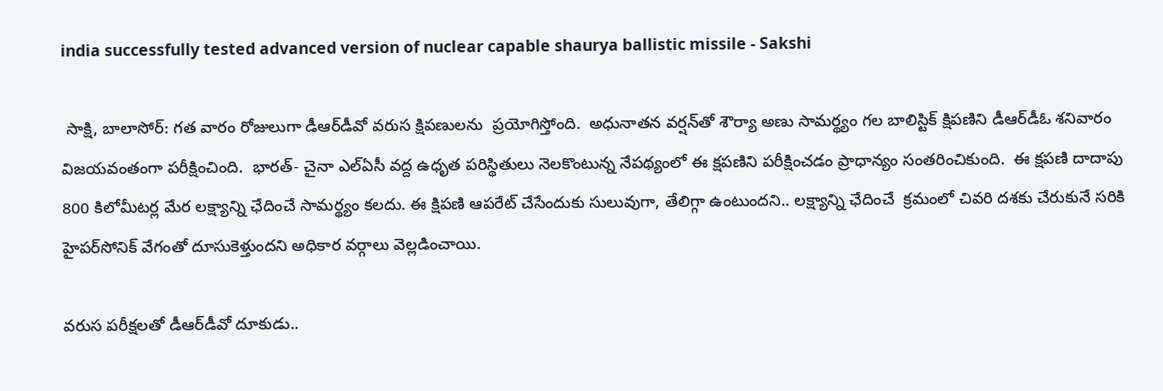india successfully tested advanced version of nuclear capable shaurya ballistic missile - Sakshi

 సాక్షి, బాలాసోర్‌: గత వారం రోజులుగా డీఆర్‌డీవో వరుస క్షిపణులను  ప్రయోగిస్తోంది.  అధునాతన వర్షన్‌తో శౌర్యా అణు సామర్థ్యం గల బాలిస్టిక్‌ క్షిపణిని డీఆర్‌డీఓ శనివారం విజయవంతంగా పరీక్షించింది.  భారత్‌- చైనా ఎల్‌ఏసీ వద్ద ఉధృత పరిస్థితులు నెలకొంటున్న నేపథ్యంలో ఈ క్షపణిని పరీక్షించడం ప్రాధాన్యం సంతరించికుంది.  ఈ క్షపణి దాదాపు 800 కిలోమీటర్ల మేర లక్ష్యాన్ని ఛేదించే సామర్థ్యం కలదు. ఈ క్షిపణి ఆపరేట్‌ చేసేందుకు సులువుగా, తేలిగ్గా ఉంటుందని.. లక్ష్యాన్ని ఛేదించే  క్రమంలో చివరి దశకు చేరుకునే సరికి  హైపర్‌సోనిక్‌ వేగంతో దూసుకెళ్తుందని అధికార వర్గాలు వెల్లడించాయి.

వరుస పరీక్షలతో డీఆర్‌డీవో దూకుడు..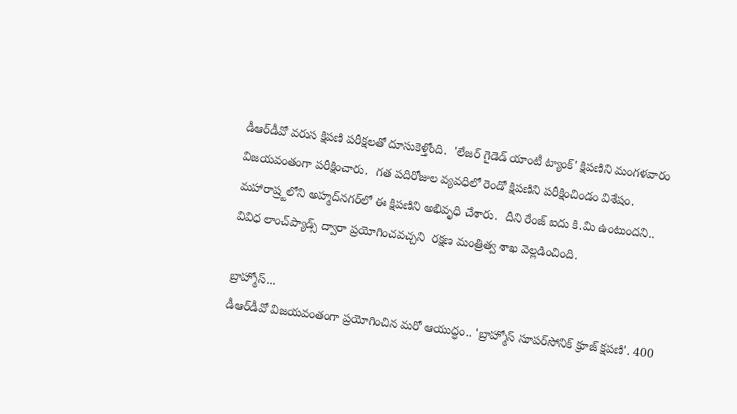డీఆర్‌డీవో వరుస క్షిపణి పరీక్షలతో దూసుకెళ్తోంది.  'లేజర్‌ గైడెడ్‌ యాంటీ ట్యాంక్‌' క్షిపణిని మంగళవారం విజయవంతంగా పరీక్షించారు.  గత పదిరోజుల వ్యవధిలో రెండో క్షిపణిని పరీక్షించిండం విశేషం.  మహారాష్ర్టలోని అహ్మద్‌నగర్‌లో ఈ క్షిపణిని అభివృధి చేశారు.  దీని రేంజ్‌ ఐదు కి.మి ఉంటుందని.. వివిధ లాంచ్‌ప్యాడ్స్‌‌ ద్వారా ప్రయోగించవచ్చని  రక్షణ మంత్రిత్వ శాఖ వెల్లడించింది.

బ్రాహ్మోస్‌...
డీఆర్‌డీవో విజయవంతంగా ప్రయోగించిన మరో ఆయుద్ధం.. 'బ్రాహ్మోస్‌ సూపర్‌సోనిక్‌ క్రూజ్‌ క్షపణి'. 400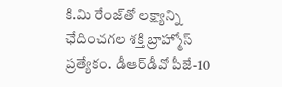కి.మి రేంజ్‌తో లక్ష్యాన్ని ఛేదించగల శక్తి బ్రాహ్మోస్‌ ప్రత్యేకం. డీఆర్‌డీవో పీజే-10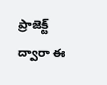ప్రాజెక్ట్‌ ద్వారా ఈ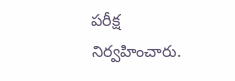పరీక్ష నిర్వహించారు.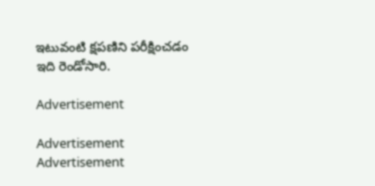ఇటువంటి క్షపణిని పరీక్షించడం ఇది రెండోసారి.

Advertisement

Advertisement
Advertisement